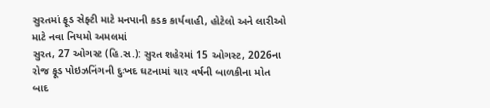સુરતમાં ફૂડ સેફ્ટી માટે મનપાની કડક કાર્યવાહી, હોટેલો અને લારીઓ માટે નવા નિયમો અમલમાં
સુરત, 27 ઓગસ્ટ (હિ.સ.): સુરત શહેરમાં 15 ઓગસ્ટ, 2026ના રોજ ફૂડ પોઇઝનિંગની દુઃખદ ઘટનામાં ચાર વર્ષની બાળકીના મોત બાદ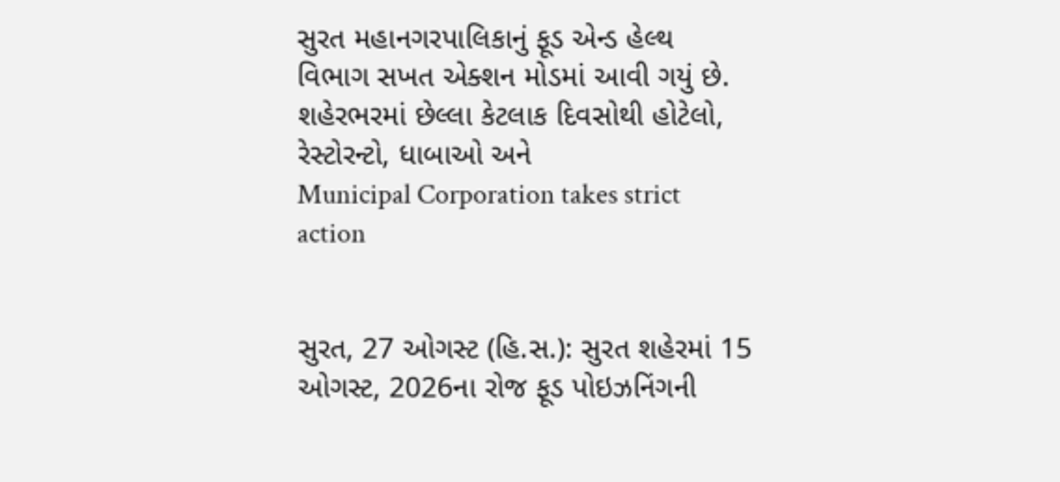સુરત મહાનગરપાલિકાનું ફૂડ એન્ડ હેલ્થ વિભાગ સખત એક્શન મોડમાં આવી ગયું છે. શહેરભરમાં છેલ્લા કેટલાક દિવસોથી હોટેલો, રેસ્ટોરન્ટો, ધાબાઓ અને
Municipal Corporation takes strict action


સુરત, 27 ઓગસ્ટ (હિ.સ.): સુરત શહેરમાં 15 ઓગસ્ટ, 2026ના રોજ ફૂડ પોઇઝનિંગની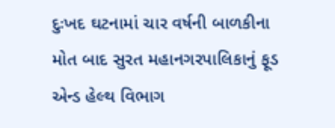દુઃખદ ઘટનામાં ચાર વર્ષની બાળકીના મોત બાદ સુરત મહાનગરપાલિકાનું ફૂડ એન્ડ હેલ્થ વિભાગ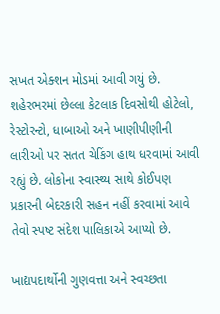સખત એક્શન મોડમાં આવી ગયું છે. શહેરભરમાં છેલ્લા કેટલાક દિવસોથી હોટેલો, રેસ્ટોરન્ટો, ધાબાઓ અને ખાણીપીણીની લારીઓ પર સતત ચેકિંગ હાથ ધરવામાં આવી રહ્યું છે. લોકોના સ્વાસ્થ્ય સાથે કોઈપણ પ્રકારની બેદરકારી સહન નહીં કરવામાં આવે તેવો સ્પષ્ટ સંદેશ પાલિકાએ આપ્યો છે.

ખાદ્યપદાર્થોની ગુણવત્તા અને સ્વચ્છતા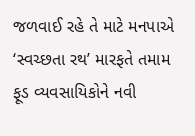જળવાઈ રહે તે માટે મનપાએ ‘સ્વચ્છતા રથ’ મારફતે તમામ ફૂડ વ્યવસાયિકોને નવી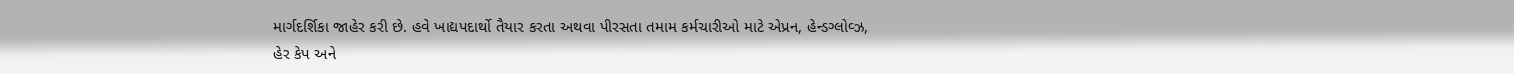માર્ગદર્શિકા જાહેર કરી છે. હવે ખાદ્યપદાર્થો તૈયાર કરતા અથવા પીરસતા તમામ કર્મચારીઓ માટે એપ્રન, હેન્ડગ્લોવ્ઝ, હેર કેપ અને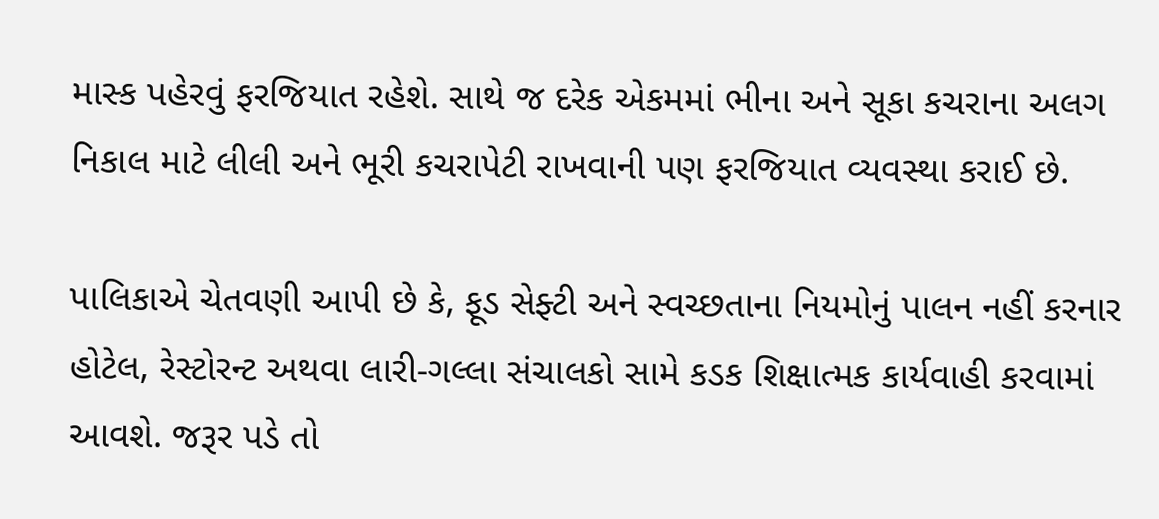માસ્ક પહેરવું ફરજિયાત રહેશે. સાથે જ દરેક એકમમાં ભીના અને સૂકા કચરાના અલગ નિકાલ માટે લીલી અને ભૂરી કચરાપેટી રાખવાની પણ ફરજિયાત વ્યવસ્થા કરાઈ છે.

પાલિકાએ ચેતવણી આપી છે કે, ફૂડ સેફ્ટી અને સ્વચ્છતાના નિયમોનું પાલન નહીં કરનાર હોટેલ, રેસ્ટોરન્ટ અથવા લારી-ગલ્લા સંચાલકો સામે કડક શિક્ષાત્મક કાર્યવાહી કરવામાં આવશે. જરૂર પડે તો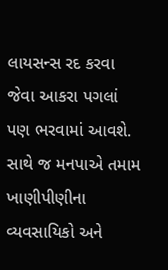લાયસન્સ રદ કરવા જેવા આકરા પગલાં પણ ભરવામાં આવશે. સાથે જ મનપાએ તમામ ખાણીપીણીના વ્યવસાયિકો અને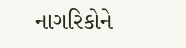નાગરિકોને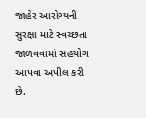જાહેર આરોગ્યની સુરક્ષા માટે સ્વચ્છતા જાળવવામાં સહયોગ આપવા અપીલ કરી છે.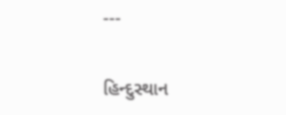---

હિન્દુસ્થાન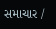સમાચાર /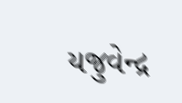યજુવેન્દ્ર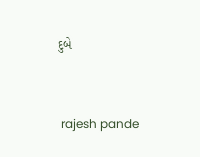દુબે


 rajesh pande